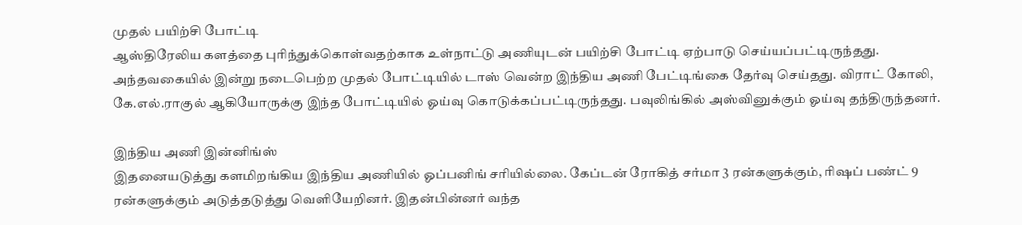முதல் பயிற்சி போட்டி
ஆஸ்திரேலிய களத்தை புரிந்துக்கொள்வதற்காக உள்நாட்டு அணியுடன் பயிற்சி போட்டி ஏற்பாடு செய்யப்பட்டிருந்தது. அந்தவகையில் இன்று நடைபெற்ற முதல் போட்டியில் டாஸ் வென்ற இந்திய அணி பேட்டிங்கை தேர்வு செய்தது. விராட் கோலி, கே.எல்.ராகுல் ஆகியோருக்கு இந்த போட்டியில் ஓய்வு கொடுக்கப்பட்டிருந்தது. பவுலிங்கில் அஸ்வினுக்கும் ஓய்வு தந்திருந்தனர்.

இந்திய அணி இன்னிங்ஸ்
இதனையடுத்து களமிறங்கிய இந்திய அணியில் ஓப்பனிங் சரியில்லை. கேப்டன் ரோகித் சர்மா 3 ரன்களுக்கும், ரிஷப் பண்ட் 9 ரன்களுக்கும் அடுத்தடுத்து வெளியேறினர். இதன்பின்னர் வந்த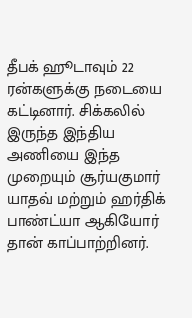தீபக் ஹூடாவும் 22 ரன்களுக்கு நடையை கட்டினார். சிக்கலில் இருந்த இந்திய அணியை இந்த முறையும் சூர்யகுமார் யாதவ் மற்றும் ஹர்திக் பாண்ட்யா ஆகியோர் தான் காப்பாற்றினர்.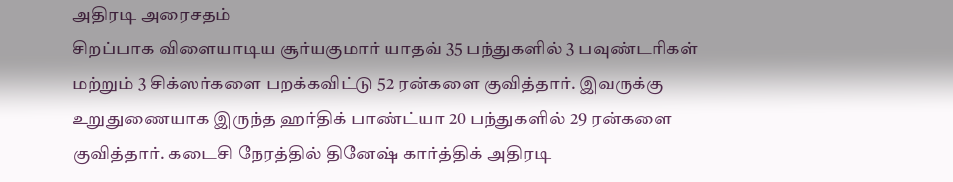அதிரடி அரைசதம்
சிறப்பாக விளையாடிய சூர்யகுமார் யாதவ் 35 பந்துகளில் 3 பவுண்டரிகள் மற்றும் 3 சிக்ஸர்களை பறக்கவிட்டு 52 ரன்களை குவித்தார். இவருக்கு உறுதுணையாக இருந்த ஹர்திக் பாண்ட்யா 20 பந்துகளில் 29 ரன்களை குவித்தார். கடைசி நேரத்தில் தினேஷ் கார்த்திக் அதிரடி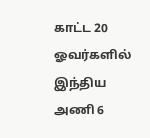காட்ட 20 ஓவர்களில் இந்திய அணி 6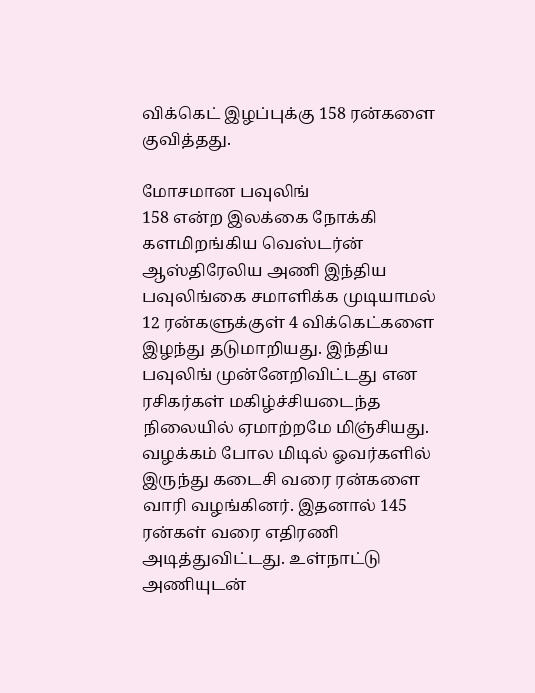விக்கெட் இழப்புக்கு 158 ரன்களை குவித்தது.

மோசமான பவுலிங்
158 என்ற இலக்கை நோக்கி களமிறங்கிய வெஸ்டர்ன் ஆஸ்திரேலிய அணி இந்திய பவுலிங்கை சமாளிக்க முடியாமல் 12 ரன்களுக்குள் 4 விக்கெட்களை இழந்து தடுமாறியது. இந்திய பவுலிங் முன்னேறிவிட்டது என ரசிகர்கள் மகிழ்ச்சியடைந்த நிலையில் ஏமாற்றமே மிஞ்சியது. வழக்கம் போல மிடில் ஓவர்களில் இருந்து கடைசி வரை ரன்களை வாரி வழங்கினர். இதனால் 145 ரன்கள் வரை எதிரணி அடித்துவிட்டது. உள்நாட்டு அணியுடன்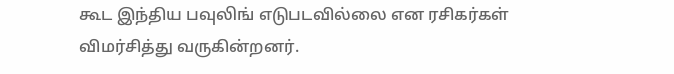கூட இந்திய பவுலிங் எடுபடவில்லை என ரசிகர்கள் விமர்சித்து வருகின்றனர்.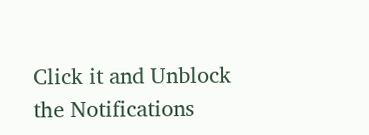Click it and Unblock the Notifications